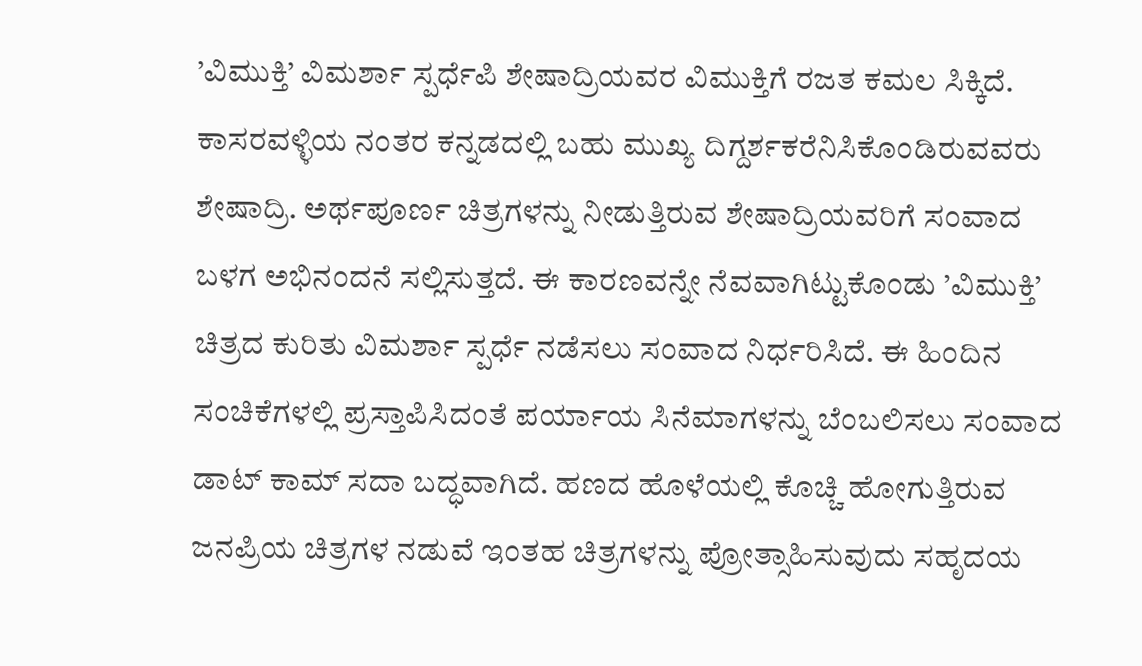’ವಿಮುಕ್ತಿ’ ವಿಮರ್ಶಾ ಸ್ಪರ್ಧೆಪಿ ಶೇಷಾದ್ರಿಯವರ ವಿಮುಕ್ತಿಗೆ ರಜತ ಕಮಲ ಸಿಕ್ಕಿದೆ. ಕಾಸರವಳ್ಳಿಯ ನಂತರ ಕನ್ನಡದಲ್ಲಿ ಬಹು ಮುಖ್ಯ ದಿಗ್ದರ್ಶಕರೆನಿಸಿಕೊಂಡಿರುವವರು ಶೇಷಾದ್ರಿ. ಅರ್ಥಪೂರ್ಣ ಚಿತ್ರಗಳನ್ನು ನೀಡುತ್ತಿರುವ ಶೇಷಾದ್ರಿಯವರಿಗೆ ಸಂವಾದ ಬಳಗ ಅಭಿನಂದನೆ ಸಲ್ಲಿಸುತ್ತದೆ. ಈ ಕಾರಣವನ್ನೇ ನೆವವಾಗಿಟ್ಟುಕೊಂಡು ’ವಿಮುಕ್ತಿ’ ಚಿತ್ರದ ಕುರಿತು ವಿಮರ್ಶಾ ಸ್ಪರ್ಧೆ ನಡೆಸಲು ಸಂವಾದ ನಿರ್ಧರಿಸಿದೆ. ಈ ಹಿಂದಿನ ಸಂಚಿಕೆಗಳಲ್ಲಿ ಪ್ರಸ್ತಾಪಿಸಿದಂತೆ ಪರ್ಯಾಯ ಸಿನೆಮಾಗಳನ್ನು ಬೆಂಬಲಿಸಲು ಸಂವಾದ ಡಾಟ್ ಕಾಮ್ ಸದಾ ಬದ್ಧವಾಗಿದೆ. ಹಣದ ಹೊಳೆಯಲ್ಲಿ ಕೊಚ್ಚಿ ಹೋಗುತ್ತಿರುವ ಜನಪ್ರಿಯ ಚಿತ್ರಗಳ ನಡುವೆ ಇಂತಹ ಚಿತ್ರಗಳನ್ನು ಪ್ರೋತ್ಸಾಹಿಸುವುದು ಸಹೃದಯ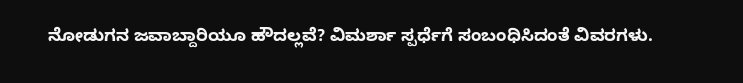ನೋಡುಗನ ಜವಾಬ್ದಾರಿಯೂ ಹೌದಲ್ಲವೆ? ವಿಮರ್ಶಾ ಸ್ಪರ್ಧೆಗೆ ಸಂಬಂಧಿಸಿದಂತೆ ವಿವರಗಳು.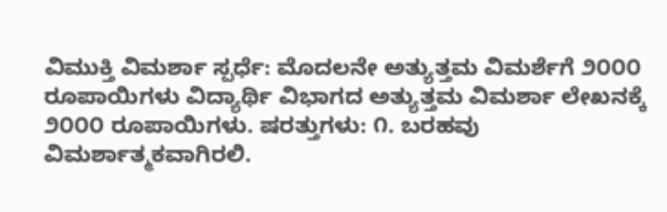ವಿಮುಕ್ತಿ ವಿಮರ್ಶಾ ಸ್ಪರ್ಧೆ: ಮೊದಲನೇ ಅತ್ಯುತ್ತಮ ವಿಮರ್ಶೆಗೆ ೨೦೦೦ ರೂಪಾಯಿಗಳು ವಿದ್ಯಾರ್ಥಿ ವಿಭಾಗದ ಅತ್ಯುತ್ತಮ ವಿಮರ್ಶಾ ಲೇಖನಕ್ಕೆ ೨೦೦೦ ರೂಪಾಯಿಗಳು. ಷರತ್ತುಗಳು: ೧. ಬರಹವು ವಿಮರ್ಶಾತ್ಮಕವಾಗಿರಲಿ.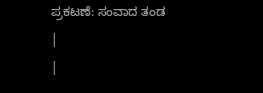ಪ್ರಕಟಣೆ: ಸಂವಾದ ತಂಡ
|
|